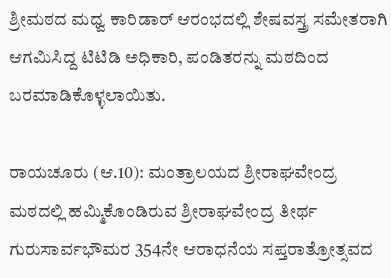ಶ್ರೀಮಠದ ಮಧ್ವ ಕಾರಿಡಾರ್‌ ಆರಂಭದಲ್ಲಿ ಶೇಷವಸ್ತ್ರ ಸಮೇತರಾಗಿ ಆಗಮಿಸಿದ್ದ ಟಿಟಿಡಿ ಅಧಿಕಾರಿ, ಪಂಡಿತರನ್ನು ಮಠದಿಂದ ಬರಮಾಡಿಕೊಳ್ಳಲಾಯಿತು.

ರಾಯಚೂರು (ಆ.10): ಮಂತ್ರಾಲಯದ ಶ್ರೀರಾಘವೇಂದ್ರ ಮಠದಲ್ಲಿ ಹಮ್ಮಿಕೊಂಡಿರುವ ಶ್ರೀರಾಘವೇಂದ್ರ ತೀರ್ಥ ಗುರುಸಾರ್ವಭೌಮರ 354ನೇ ಆರಾಧನೆಯ ಸಪ್ತರಾತ್ರೋತ್ಸವದ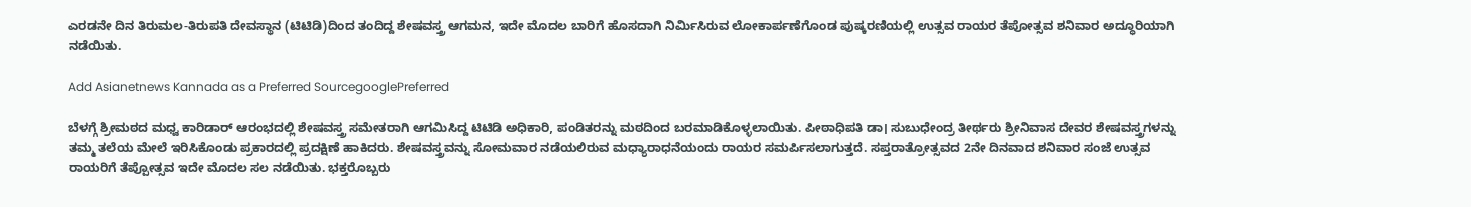ಎರಡನೇ ದಿನ ತಿರುಮಲ-ತಿರುಪತಿ ದೇವಸ್ಥಾನ (ಟಿಟಿಡಿ)ದಿಂದ ತಂದಿದ್ದ ಶೇಷವಸ್ತ್ರ ಆಗಮನ, ಇದೇ ಮೊದಲ ಬಾರಿಗೆ ಹೊಸದಾಗಿ ನಿರ್ಮಿಸಿರುವ ಲೋಕಾರ್ಪಣೆಗೊಂಡ ಪುಷ್ಕರಣಿಯಲ್ಲಿ ಉತ್ಸವ ರಾಯರ ತೆಪೋತ್ಸವ ಶನಿವಾರ ಅದ್ಧೂರಿಯಾಗಿ ನಡೆಯಿತು.

Add Asianetnews Kannada as a Preferred SourcegooglePreferred

ಬೆಳಗ್ಗೆ ಶ್ರೀಮಠದ ಮಧ್ವ ಕಾರಿಡಾರ್‌ ಆರಂಭದಲ್ಲಿ ಶೇಷವಸ್ತ್ರ ಸಮೇತರಾಗಿ ಆಗಮಿಸಿದ್ದ ಟಿಟಿಡಿ ಅಧಿಕಾರಿ, ಪಂಡಿತರನ್ನು ಮಠದಿಂದ ಬರಮಾಡಿಕೊಳ್ಳಲಾಯಿತು. ಪೀಠಾಧಿಪತಿ ಡಾ। ಸುಬುಧೇಂದ್ರ ತೀರ್ಥರು ಶ್ರೀನಿವಾಸ ದೇವರ ಶೇಷವಸ್ತ್ರಗಳನ್ನು ತಮ್ಮ ತಲೆಯ ಮೇಲೆ ಇರಿಸಿಕೊಂಡು ಪ್ರಕಾರದಲ್ಲಿ ಪ್ರದಕ್ಷಿಣೆ ಹಾಕಿದರು. ಶೇಷವಸ್ತ್ರವನ್ನು ಸೋಮವಾರ ನಡೆಯಲಿರುವ ಮಧ್ಯಾರಾಧನೆಯಂದು ರಾಯರ ಸಮರ್ಪಿಸಲಾಗುತ್ತದೆ. ಸಪ್ತರಾತ್ರೋತ್ಸವದ 2ನೇ ದಿನವಾದ ಶನಿವಾರ ಸಂಜೆ ಉತ್ಸವ ರಾಯರಿಗೆ ತೆಪ್ಪೋತ್ಸವ ಇದೇ ಮೊದಲ ಸಲ ನಡೆಯಿತು. ಭಕ್ತರೊಬ್ಬರು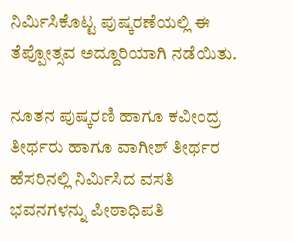ನಿರ್ಮಿಸಿಕೊಟ್ಟ ಪುಷ್ಕರಣೆಯಲ್ಲಿ ಈ ತೆಪ್ಪೋತ್ಸವ ಅದ್ದೂರಿಯಾಗಿ ನಡೆಯಿತು.

ನೂತನ ಪುಷ್ಕರಣಿ ಹಾಗೂ ಕವೀಂದ್ರ ತೀರ್ಥರು ಹಾಗೂ ವಾಗೀಶ್‌ ತೀರ್ಥರ ಹೆಸರಿನಲ್ಲಿ ನಿರ್ಮಿಸಿದ ವಸತಿ ಭವನಗಳನ್ನು ಪೀಠಾಧಿಪತಿ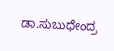ಡಾ.ಸುಬುಧೇಂದ್ರ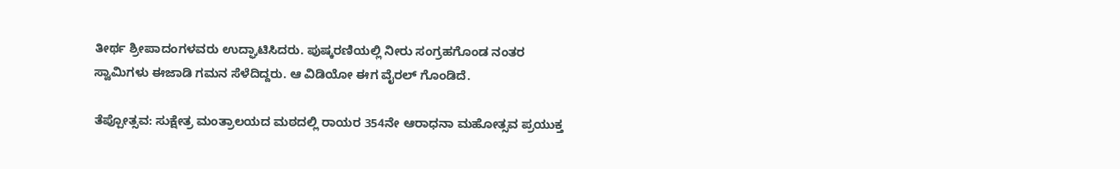ತೀರ್ಥ ಶ್ರೀಪಾದಂಗಳವರು ಉದ್ಘಾಟಿಸಿದರು. ಪುಷ್ಕರಣಿಯಲ್ಲಿ ನೀರು ಸಂಗ್ರಹಗೊಂಡ ನಂತರ ಸ್ವಾಮಿಗಳು ಈಜಾಡಿ ಗಮನ ಸೆಳೆದಿದ್ದರು. ಆ ವಿಡಿಯೋ ಈಗ ವೈರಲ್‌ ಗೊಂಡಿದೆ.

ತೆಪ್ಪೋತ್ಸವ: ಸುಕ್ಷೇತ್ರ ಮಂತ್ರಾಲಯದ ಮಠದಲ್ಲಿ ರಾಯರ 354ನೇ ಆರಾಧನಾ ಮಹೋತ್ಸವ ಪ್ರಯುಕ್ತ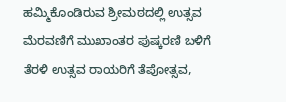ಹಮ್ಮಿಕೊಂಡಿರುವ ಶ್ರೀಮಠದಲ್ಲಿ ಉತ್ಸವ ಮೆರವಣಿಗೆ ಮುಖಾಂತರ ಪುಷ್ಕರಣಿ ಬಳಿಗೆ ತೆರಳಿ ಉತ್ಸವ ರಾಯರಿಗೆ ತೆಪೋತ್ಸವ,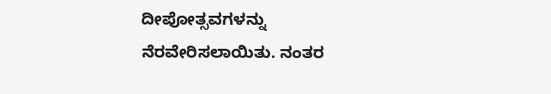ದೀಪೋತ್ಸವಗಳನ್ನು ನೆರವೇರಿಸಲಾಯಿತು. ನಂತರ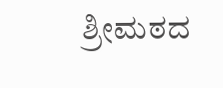ಶ್ರೀಮಠದ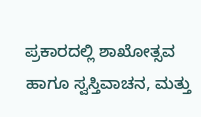ಪ್ರಕಾರದಲ್ಲಿ ಶಾಖೋತ್ಸವ ಹಾಗೂ ಸ್ವಸ್ತಿವಾಚನ, ಮತ್ತು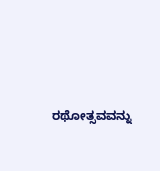ರಥೋತ್ಸವವನ್ನು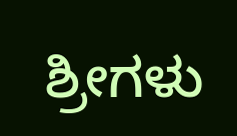ಶ್ರೀಗಳು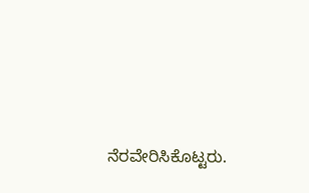ನೆರವೇರಿಸಿಕೊಟ್ಟರು.